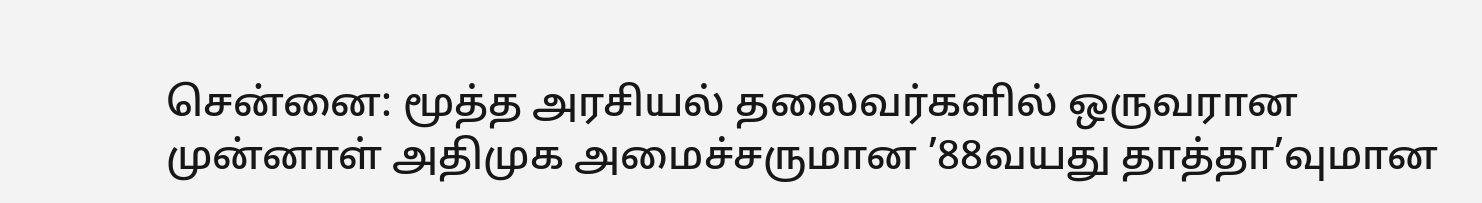சென்னை: மூத்த அரசியல் தலைவர்களில் ஒருவரான முன்னாள் அதிமுக அமைச்சருமான ’88வயது தாத்தா’வுமான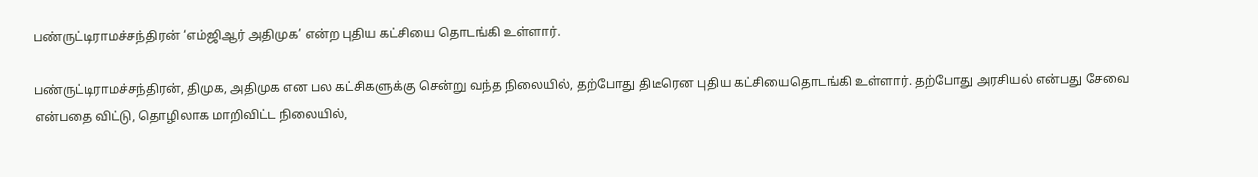பண்ருட்டிராமச்சந்திரன் ‘எம்ஜிஆர் அதிமுக’ என்ற புதிய கட்சியை தொடங்கி உள்ளார்.

பண்ருட்டிராமச்சந்திரன், திமுக, அதிமுக என பல கட்சிகளுக்கு சென்று வந்த நிலையில், தற்போது திடீரென புதிய கட்சியைதொடங்கி உள்ளார். தற்போது அரசியல் என்பது சேவை என்பதை விட்டு, தொழிலாக மாறிவிட்ட நிலையில்,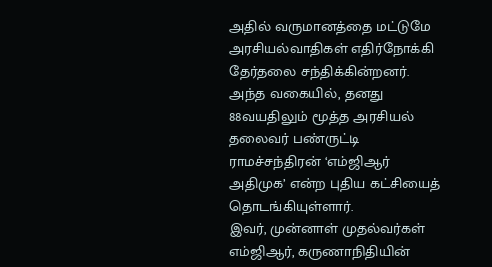அதில் வருமானத்தை மட்டுமே அரசியல்வாதிகள் எதிர்நோக்கி தேர்தலை சந்திக்கின்றனர். அந்த வகையில், தனது 88வயதிலும் மூத்த அரசியல் தலைவர் பண்ருட்டி ராமச்சந்திரன் ‘எம்ஜிஆர் அதிமுக’ என்ற புதிய கட்சியைத் தொடங்கியுள்ளார்.
இவர், முன்னாள் முதல்வர்கள் எம்ஜிஆர், கருணாநிதியின்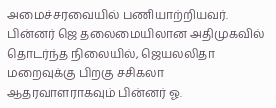அமைச்சரவையில் பணியாற்றியவர். பின்னர் ஜெ தலைமையிலான அதிமுகவில் தொடர்ந்த நிலையில், ஜெயலலிதா மறைவுக்கு பிறகு சசிகலா ஆதரவாளராகவும் பின்னர் ஓ.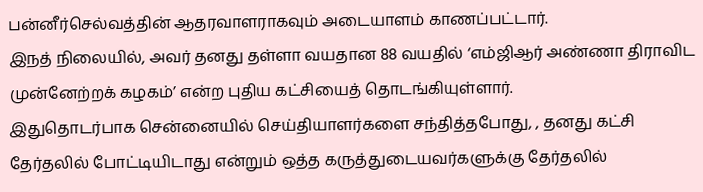பன்னீர்செல்வத்தின் ஆதரவாளராகவும் அடையாளம் காணப்பட்டார்.
இநத் நிலையில், அவர் தனது தள்ளா வயதான 88 வயதில் ‘எம்ஜிஆர் அண்ணா திராவிட முன்னேற்றக் கழகம்’ என்ற புதிய கட்சியைத் தொடங்கியுள்ளார்.
இதுதொடர்பாக சென்னையில் செய்தியாளர்களை சந்தித்தபோது, , தனது கட்சி தேர்தலில் போட்டியிடாது என்றும் ஒத்த கருத்துடையவர்களுக்கு தேர்தலில்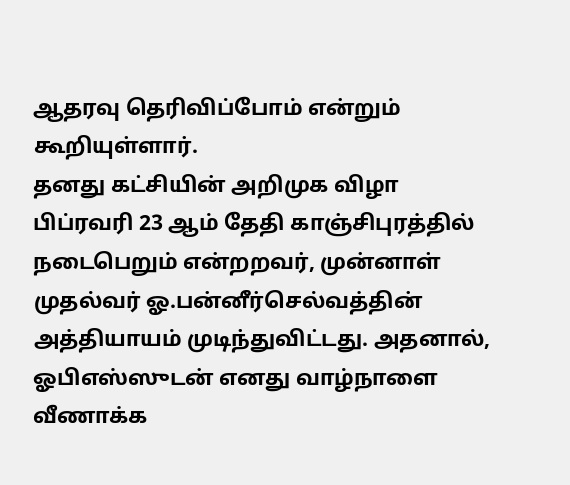ஆதரவு தெரிவிப்போம் என்றும் கூறியுள்ளார்.
தனது கட்சியின் அறிமுக விழா பிப்ரவரி 23 ஆம் தேதி காஞ்சிபுரத்தில் நடைபெறும் என்றறவர், முன்னாள் முதல்வர் ஓ.பன்னீர்செல்வத்தின் அத்தியாயம் முடிந்துவிட்டது. அதனால், ஓபிஎஸ்ஸுடன் எனது வாழ்நாளை வீணாக்க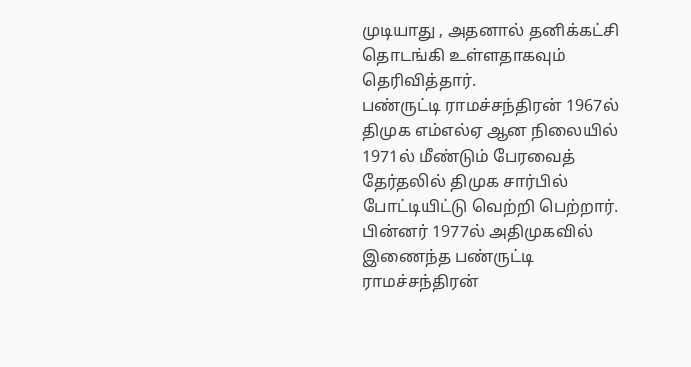முடியாது , அதனால் தனிக்கட்சி தொடங்கி உள்ளதாகவும் தெரிவித்தார்.
பண்ருட்டி ராமச்சந்திரன் 1967ல் திமுக எம்எல்ஏ ஆன நிலையில் 1971ல் மீண்டும் பேரவைத் தேர்தலில் திமுக சார்பில் போட்டியிட்டு வெற்றி பெற்றார். பின்னர் 1977ல் அதிமுகவில் இணைந்த பண்ருட்டி ராமச்சந்திரன்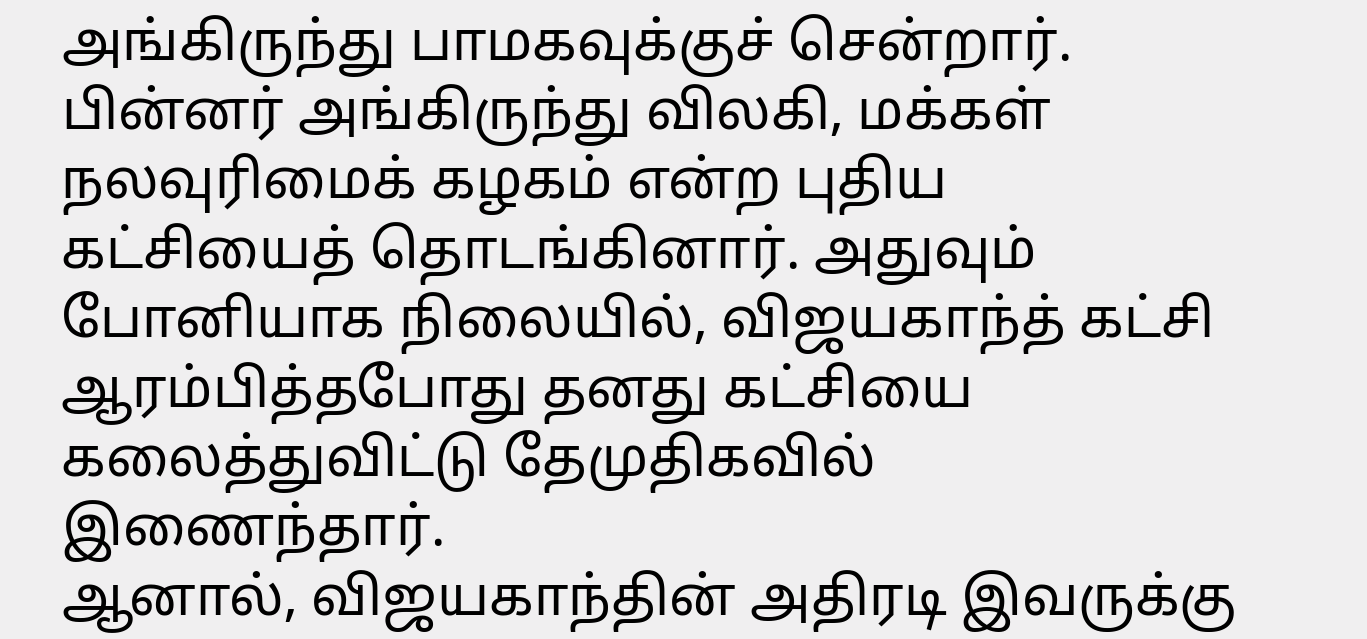அங்கிருந்து பாமகவுக்குச் சென்றார். பின்னர் அங்கிருந்து விலகி, மக்கள் நலவுரிமைக் கழகம் என்ற புதிய கட்சியைத் தொடங்கினார். அதுவும் போனியாக நிலையில், விஜயகாந்த் கட்சி ஆரம்பித்தபோது தனது கட்சியை கலைத்துவிட்டு தேமுதிகவில் இணைந்தார்.
ஆனால், விஜயகாந்தின் அதிரடி இவருக்கு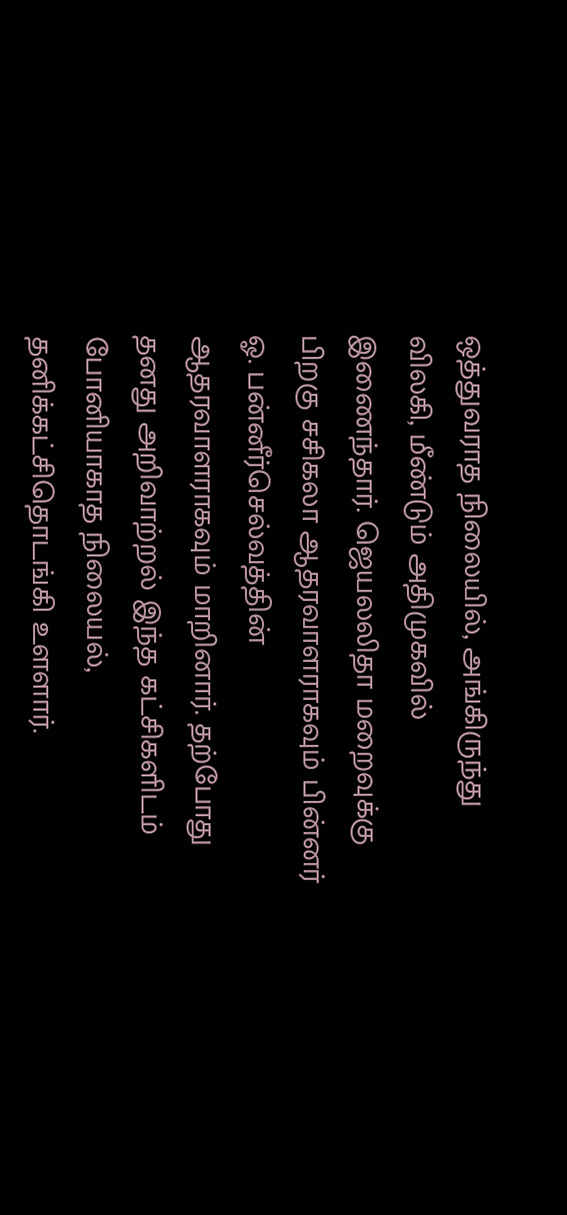ஒத்துவராத நிலையில், அங்கிருந்து விலகி, மீண்டும் அதிமுகவில் இணைந்தார். ஜெயலலிதா மறைவுக்கு பிறகு சசிகலா ஆதரவாளராகவும் பின்னர் ஓ. பன்னீர்செல்வத்தின் ஆதரவாளராகவும் மாறினார். தற்போது தனது அறிவாற்றல் இந்த கட்சிகளிடம் போனியாகாத நிலையல், தனிக்கட்சிதொடங்கி உளளார்.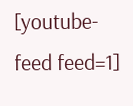[youtube-feed feed=1]